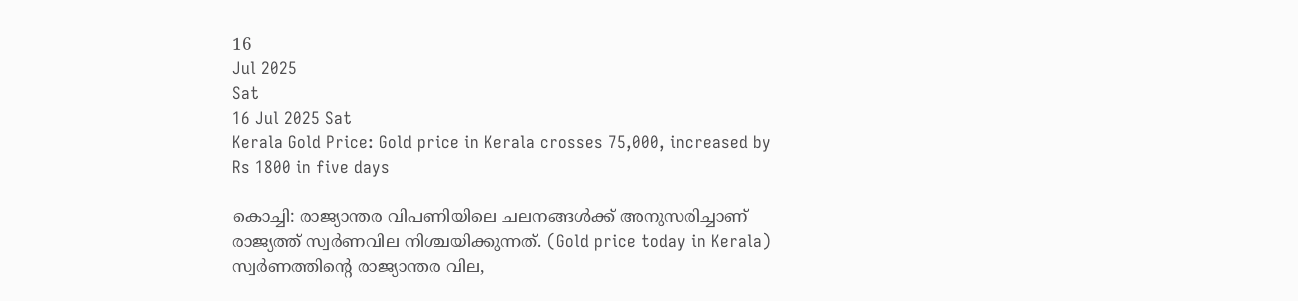16
Jul 2025
Sat
16 Jul 2025 Sat
Kerala Gold Price: Gold price in Kerala crosses 75,000, increased by Rs 1800 in five days

കൊച്ചി: രാജ്യാന്തര വിപണിയിലെ ചലനങ്ങള്‍ക്ക് അനുസരിച്ചാണ് രാജ്യത്ത് സ്വര്‍ണവില നിശ്ചയിക്കുന്നത്. (Gold price today in Kerala) സ്വര്‍ണത്തിന്റെ രാജ്യാന്തര വില,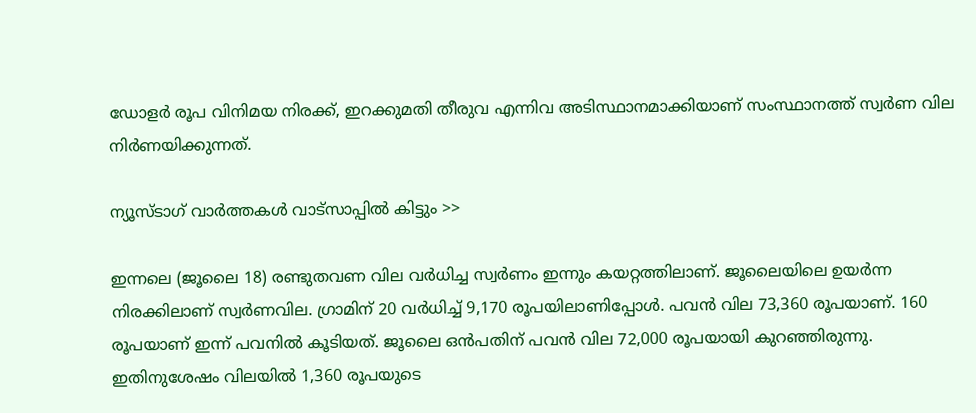ഡോളര്‍ രൂപ വിനിമയ നിരക്ക്, ഇറക്കുമതി തീരുവ എന്നിവ അടിസ്ഥാനമാക്കിയാണ് സംസ്ഥാനത്ത് സ്വര്‍ണ വില നിര്‍ണയിക്കുന്നത്.

ന്യൂസ്ടാഗ് വാര്‍ത്തകള്‍ വാട്‌സാപ്പില്‍ കിട്ടും >>

ഇന്നലെ (ജൂലൈ 18) രണ്ടുതവണ വില വര്‍ധിച്ച സ്വര്‍ണം ഇന്നും കയറ്റത്തിലാണ്. ജൂലൈയിലെ ഉയര്‍ന്ന നിരക്കിലാണ് സ്വര്‍ണവില. ഗ്രാമിന് 20 വര്‍ധിച്ച് 9,170 രൂപയിലാണിപ്പോള്‍. പവന്‍ വില 73,360 രൂപയാണ്. 160 രൂപയാണ് ഇന്ന് പവനില്‍ കൂടിയത്. ജൂലൈ ഒന്‍പതിന് പവന്‍ വില 72,000 രൂപയായി കുറഞ്ഞിരുന്നു. ഇതിനുശേഷം വിലയില്‍ 1,360 രൂപയുടെ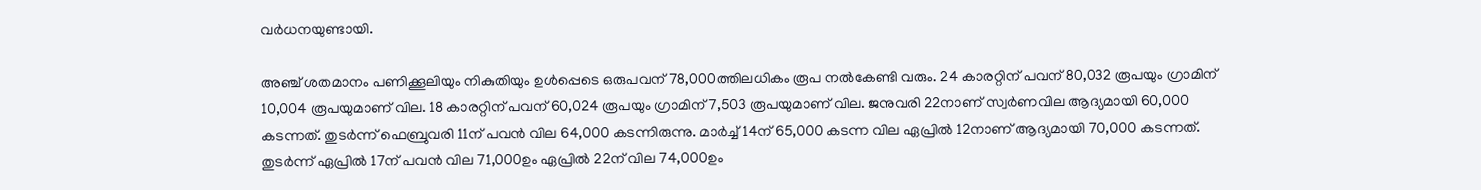വര്‍ധനയുണ്ടായി.

അഞ്ച് ശതമാനം പണിക്കൂലിയും നികുതിയും ഉള്‍പ്പെടെ ഒരുപവന് 78,000ത്തിലധികം രൂപ നല്‍കേണ്ടി വരും. 24 കാരറ്റിന് പവന് 80,032 രൂപയും ഗ്രാമിന് 10,004 രൂപയുമാണ് വില. 18 കാരറ്റിന് പവന് 60,024 രൂപയും ഗ്രാമിന് 7,503 രൂപയുമാണ് വില. ജനുവരി 22നാണ് സ്വര്‍ണവില ആദ്യമായി 60,000 കടന്നത്. തുടര്‍ന്ന് ഫെബ്രുവരി 11ന് പവന്‍ വില 64,000 കടന്നിരുന്നു. മാര്‍ച്ച് 14ന് 65,000 കടന്ന വില ഏപ്രില്‍ 12നാണ് ആദ്യമായി 70,000 കടന്നത്. തുടര്‍ന്ന് ഏപ്രില്‍ 17ന് പവന്‍ വില 71,000ഉം ഏപ്രില്‍ 22ന് വില 74,000ഉം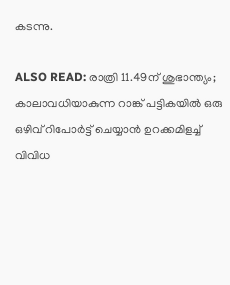കടന്നു.

ALSO READ: രാത്രി 11.49ന് ശുഭാന്ത്യം; കാലാവധിയാകുന്ന റാങ്ക് പട്ടികയില്‍ ഒരു ഒഴിവ് റിപോര്‍ട്ട് ചെയ്യാന്‍ ഉറക്കമിളച്ച് വിവിധ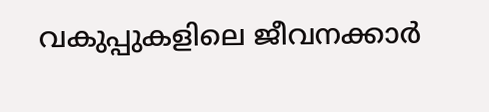വകുപ്പുകളിലെ ജീവനക്കാര്‍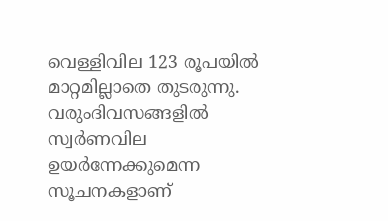വെള്ളിവില 123 രൂപയില്‍ മാറ്റമില്ലാതെ തുടരുന്നു. വരുംദിവസങ്ങളില്‍ സ്വര്‍ണവില ഉയര്‍ന്നേക്കുമെന്ന സൂചനകളാണ്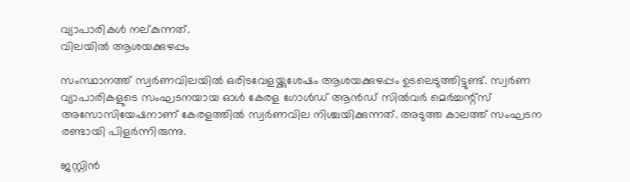വ്യാപാരികള്‍ നല്കുന്നത്.
വിലയില്‍ ആശയക്കുഴപ്പം

സംസ്ഥാനത്ത് സ്വര്‍ണവിലയില്‍ ഒരിടവേളയ്ക്കുശേഷം ആശയക്കുഴപ്പം ഉടലെടുത്തിട്ടുണ്ട്. സ്വര്‍ണ വ്യാപാരികളുടെ സംഘടനയായ ഓള്‍ കേരള ഗോള്‍ഡ് ആന്‍ഡ് സില്‍വര്‍ മെര്‍ച്ചന്റ്സ് അസോസിയേഷനാണ് കേരളത്തില്‍ സ്വര്‍ണവില നിശ്ചയിക്കുന്നത്. അടുത്ത കാലത്ത് സംഘടന രണ്ടായി പിളര്‍ന്നിരുന്നു.

ജസ്റ്റിന്‍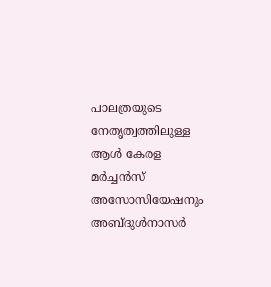പാലത്രയുടെ നേതൃത്വത്തിലുള്ള ആള്‍ കേരള മര്‍ച്ചന്‍സ് അസോസിയേഷനും അബ്ദുള്‍നാസര്‍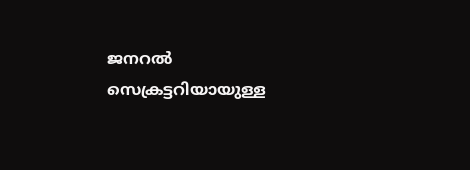ജനറല്‍ സെക്രട്ടറിയായുള്ള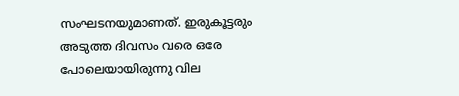സംഘടനയുമാണത്. ഇരുകൂട്ടരും അടുത്ത ദിവസം വരെ ഒരേ പോലെയായിരുന്നു വില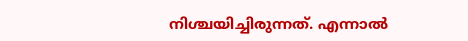നിശ്ചയിച്ചിരുന്നത്. എന്നാല്‍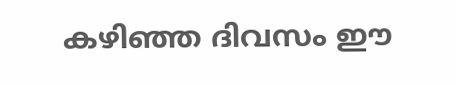കഴിഞ്ഞ ദിവസം ഈ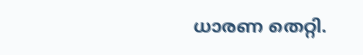ധാരണ തെറ്റി.